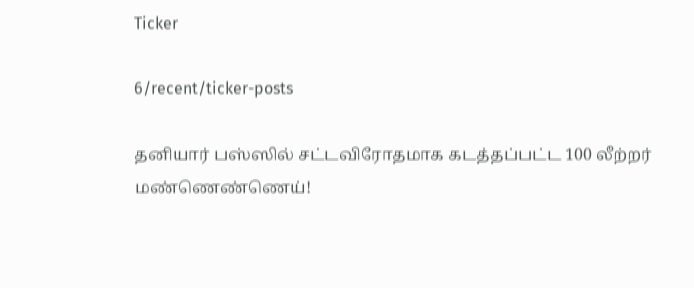Ticker

6/recent/ticker-posts

தனியார் பஸ்ஸில் சட்டவிரோதமாக கடத்தப்பட்ட 100 லீற்றர் மண்ணெண்ணெய்!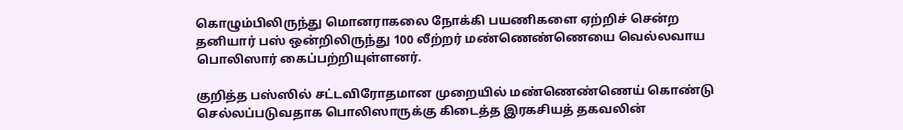கொழும்பிலிருந்து மொனராகலை நோக்கி பயணிகளை ஏற்றிச் சென்ற தனியார் பஸ் ஒன்றிலிருந்து 100 லீற்றர் மண்ணெண்ணெயை வெல்லவாய பொலிஸார் கைப்பற்றியுள்ளனர்.

குறித்த பஸ்ஸில் சட்டவிரோதமான முறையில் மண்ணெண்ணெய் கொண்டு செல்லப்படுவதாக பொலிஸாருக்கு கிடைத்த இரகசியத் தகவலின்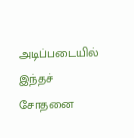அடிப்படையில் இந்தச் சோதனை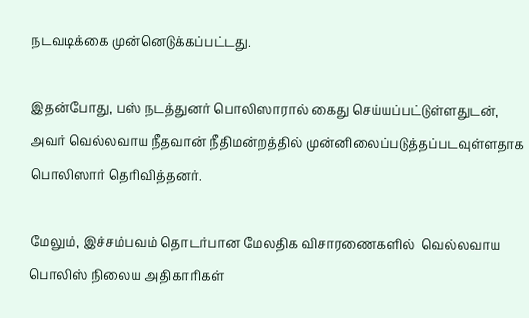நடவடிக்கை முன்னெடுக்கப்பட்டது.

இதன்போது, பஸ் நடத்துனர் பொலிஸாரால் கைது செய்யப்பட்டுள்ளதுடன், அவர் வெல்லவாய நீதவான் நீதிமன்றத்தில் முன்னிலைப்படுத்தப்படவுள்ளதாக பொலிஸார் தெரிவித்தனர்.

மேலும், இச்சம்பவம் தொடர்பான மேலதிக விசாரணைகளில்  வெல்லவாய பொலிஸ் நிலைய அதிகாரிகள்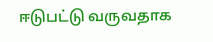ஈடுபட்டு வருவதாக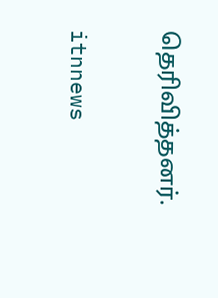தெரிவித்தனர்.

itnnews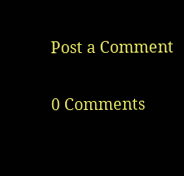Post a Comment

0 Comments